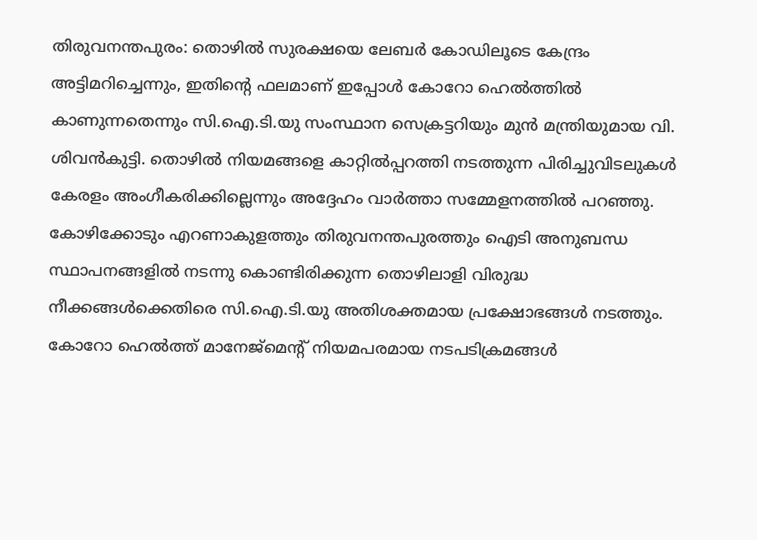തിരുവനന്തപുരം: തൊഴിൽ സുരക്ഷയെ ലേബർ കോഡിലൂടെ കേന്ദ്രം അട്ടിമറിച്ചെന്നും, ഇതിന്റെ ഫലമാണ് ഇപ്പോൾ കോറോ ഹെൽത്തിൽ കാണുന്നതെന്നും സി.ഐ.ടി.യു സംസ്ഥാന സെക്രട്ടറിയും മുൻ മന്ത്രിയുമായ വി. ശിവൻകുട്ടി. തൊഴിൽ നിയമങ്ങളെ കാറ്റിൽപ്പറത്തി നടത്തുന്ന പിരിച്ചുവിടലുകൾ കേരളം അംഗീകരിക്കില്ലെന്നും അദ്ദേഹം വാർത്താ സമ്മേളനത്തിൽ പറഞ്ഞു.
കോഴിക്കോടും എറണാകുളത്തും തിരുവനന്തപുരത്തും ഐടി അനുബന്ധ സ്ഥാപനങ്ങളിൽ നടന്നു കൊണ്ടിരിക്കുന്ന തൊഴിലാളി വിരുദ്ധ നീക്കങ്ങൾക്കെതിരെ സി.ഐ.ടി.യു അതിശക്തമായ പ്രക്ഷോഭങ്ങൾ നടത്തും. കോറോ ഹെൽത്ത് മാനേജ്മെന്റ് നിയമപരമായ നടപടിക്രമങ്ങൾ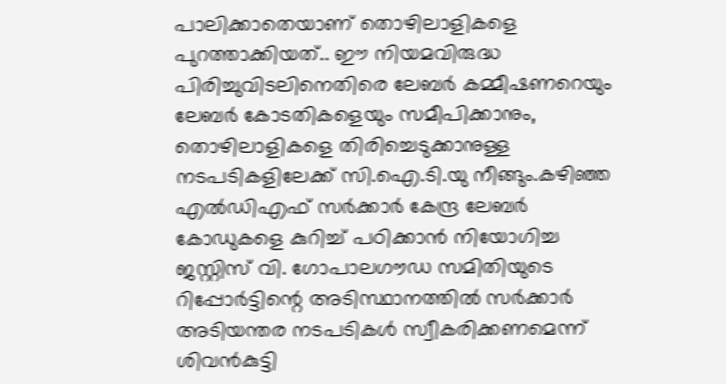പാലിക്കാതെയാണ് തൊഴിലാളികളെ പുറത്താക്കിയത്.. ഈ നിയമവിരുദ്ധ പിരിച്ചുവിടലിനെതിരെ ലേബർ കമ്മീഷണറെയും ലേബർ കോടതികളെയും സമീപിക്കാനും, തൊഴിലാളികളെ തിരിച്ചെടുക്കാനുള്ള നടപടികളിലേക്ക് സി.ഐ.ടി.യു നീങ്ങും.കഴിഞ്ഞ എൽഡിഎഫ് സർക്കാർ കേന്ദ്ര ലേബർ കോഡുകളെ കുറിച്ച് പഠിക്കാൻ നിയോഗിച്ച ജസ്റ്റിസ് വി. ഗോപാലഗൗഡ സമിതിയുടെ റിപ്പോർട്ടിന്റെ അടിസ്ഥാനത്തിൽ സർക്കാർ അടിയന്തര നടപടികൾ സ്വീകരിക്കണമെന്ന് ശിവൻകുട്ടി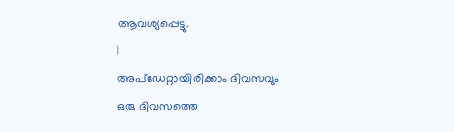ആവശ്യപ്പെട്ടു.
|
അപ്ഡേറ്റായിരിക്കാം ദിവസവും
ഒരു ദിവസത്തെ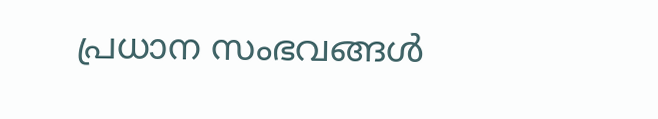പ്രധാന സംഭവങ്ങൾ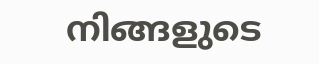നിങ്ങളുടെ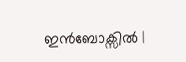ഇൻബോക്സിൽ |